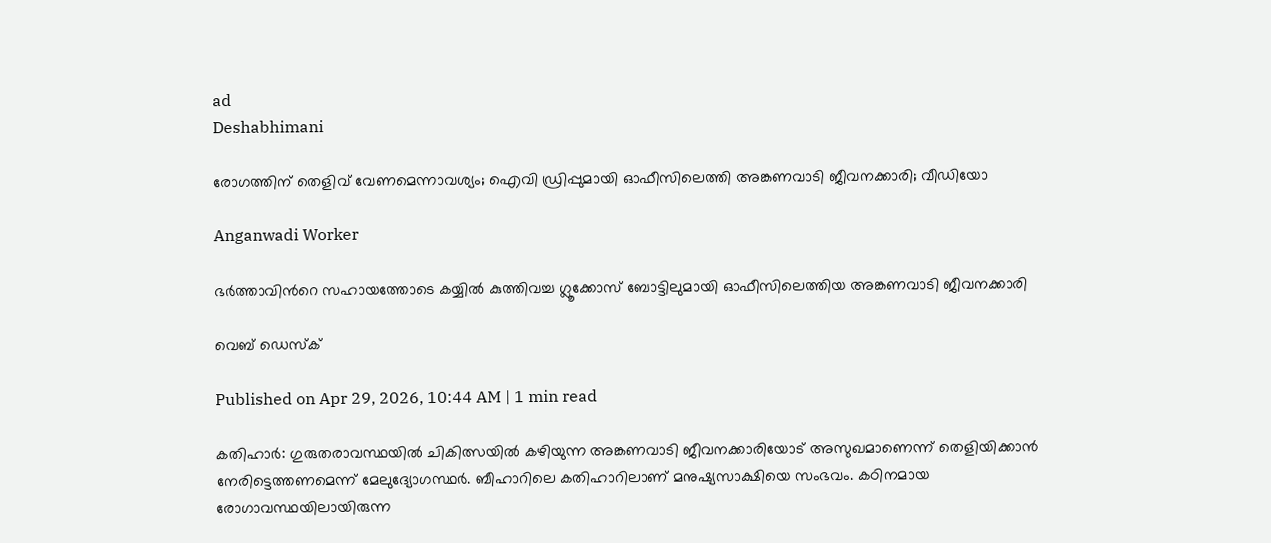ad
Deshabhimani

രോഗത്തിന് തെളിവ് വേണമെന്നാവശ്യം; ഐവി ഡ്രിപ്പുമായി ഓഫീസിലെത്തി അങ്കണവാടി ജീവനക്കാരി; വീഡിയോ

Anganwadi Worker

ഭര്‍ത്താവിന്‍റെ സഹായത്തോടെ കയ്യിൽ കുത്തിവച്ച ഗ്ലൂക്കോസ് ബോട്ടിലുമായി ഓഫീസിലെത്തിയ അങ്കണവാടി ജീവനക്കാരി

വെബ് ഡെസ്ക്

Published on Apr 29, 2026, 10:44 AM | 1 min read

കതിഹാർ: ഗുരുതരാവസ്ഥയിൽ ചികിത്സയിൽ കഴിയുന്ന അങ്കണവാടി ജീവനക്കാരിയോട് അസുഖമാണെന്ന് തെളിയിക്കാൻ നേരിട്ടെത്തണമെന്ന് മേലുദ്യോഗസ്ഥർ. ബീഹാറിലെ കതിഹാറിലാണ് മനുഷ്യസാക്ഷിയെ സംഭവം. കഠിനമായ രോഗാവസ്ഥയിലായിരുന്ന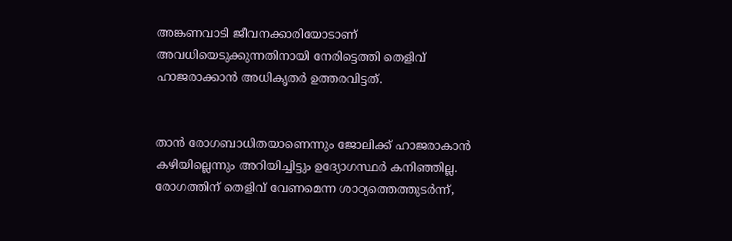അങ്കണവാടി ജീവനക്കാരിയോടാണ് അവധിയെടുക്കുന്നതിനായി നേരിട്ടെത്തി തെളിവ് ഹാജരാക്കാൻ അധികൃതർ ഉത്തരവിട്ടത്.


താൻ രോഗബാധിതയാണെന്നും ജോലിക്ക് ഹാജരാകാൻ കഴിയില്ലെന്നും അറിയിച്ചിട്ടും ഉദ്യോഗസ്ഥർ കനിഞ്ഞില്ല. രോഗത്തിന് തെളിവ് വേണമെന്ന ശാഠ്യത്തെത്തുടർന്ന്,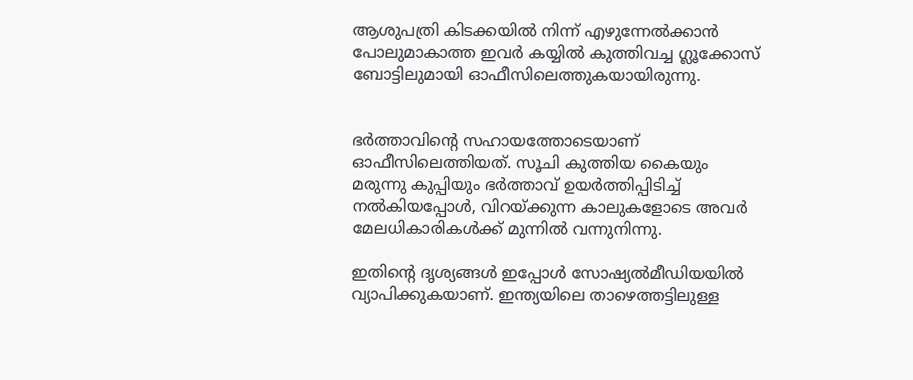ആശുപത്രി കിടക്കയിൽ നിന്ന് എഴുന്നേൽക്കാൻ പോലുമാകാത്ത ഇവർ കയ്യിൽ കുത്തിവച്ച ഗ്ലൂക്കോസ് ബോട്ടിലുമായി ഓഫീസിലെത്തുകയായിരുന്നു.


ഭർത്താവിൻ്റെ സഹായത്തോടെയാണ് ഓഫീസിലെത്തിയത്. സൂചി കുത്തിയ കൈയും മരുന്നു കുപ്പിയും ഭർത്താവ് ഉയർത്തിപ്പിടിച്ച് നൽകിയപ്പോൾ, വിറയ്ക്കുന്ന കാലുകളോടെ അവർ മേലധികാരികൾക്ക് മുന്നിൽ വന്നുനിന്നു.

ഇതിന്റെ ദൃശ്യങ്ങൾ ഇപ്പോൾ സോഷ്യൽമീഡിയയിൽ വ്യാപിക്കുകയാണ്. ഇന്ത്യയിലെ താഴെത്തട്ടിലുള്ള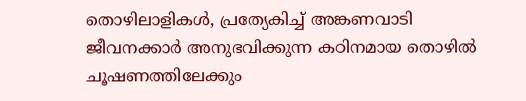തൊഴിലാളികൾ, പ്രത്യേകിച്ച് അങ്കണവാടി ജീവനക്കാർ അനുഭവിക്കുന്ന കഠിനമായ തൊഴിൽ ചൂഷണത്തിലേക്കും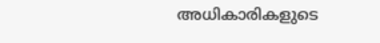അധികാരികളുടെ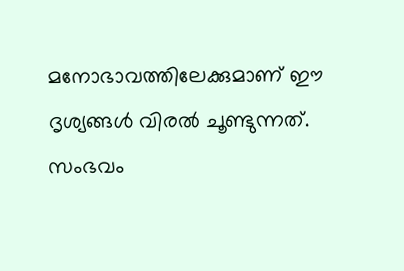മനോഭാവത്തിലേക്കുമാണ് ഈ ദൃശ്യങ്ങൾ വിരൽ ചൂണ്ടുന്നത്. സംഭവം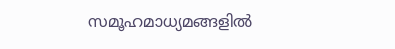സമൂഹമാധ്യമങ്ങളിൽ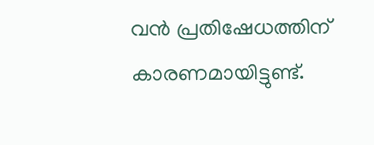വൻ പ്രതിഷേധത്തിന് കാരണമായിട്ടുണ്ട്.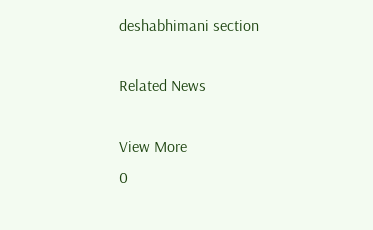deshabhimani section

Related News

View More
0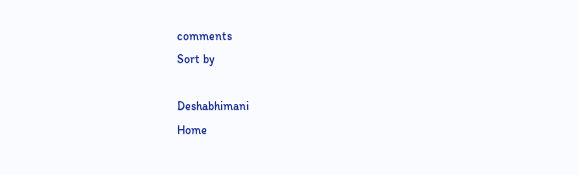comments
Sort by

Deshabhimani
Home